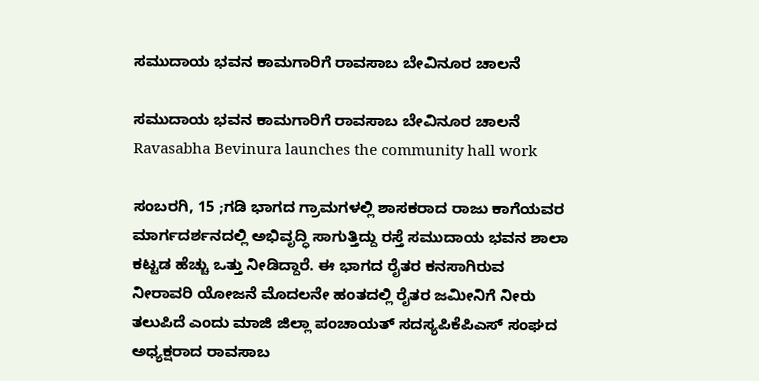ಸಮುದಾಯ ಭವನ ಕಾಮಗಾರಿಗೆ ರಾವಸಾಬ ಬೇವಿನೂರ ಚಾಲನೆ

ಸಮುದಾಯ ಭವನ ಕಾಮಗಾರಿಗೆ ರಾವಸಾಬ ಬೇವಿನೂರ ಚಾಲನೆ Ravasabha Bevinura launches the community hall work

ಸಂಬರಗಿ, 15 ;ಗಡಿ ಭಾಗದ ಗ್ರಾಮಗಳಲ್ಲಿ ಶಾಸಕರಾದ ರಾಜು ಕಾಗೆಯವರ ಮಾರ್ಗದರ್ಶನದಲ್ಲಿ ಅಭಿವೃದ್ಧಿ ಸಾಗುತ್ತಿದ್ದು ರಸ್ತೆ ಸಮುದಾಯ ಭವನ ಶಾಲಾ ಕಟ್ಟಡ ಹೆಚ್ಚು ಒತ್ತು ನೀಡಿದ್ದಾರೆ. ಈ ಭಾಗದ ರೈತರ ಕನಸಾಗಿರುವ ನೀರಾವರಿ ಯೋಜನೆ ಮೊದಲನೇ ಹಂತದಲ್ಲಿ ರೈತರ ಜಮೀನಿಗೆ ನೀರು ತಲುಪಿದೆ ಎಂದು ಮಾಜಿ ಜಿಲ್ಲಾ ಪಂಚಾಯತ್ ಸದಸ್ಯಪಿಕೆಪಿಎಸ್‌ ಸಂಘದ ಅಧ್ಯಕ್ಷರಾದ ರಾವಸಾಬ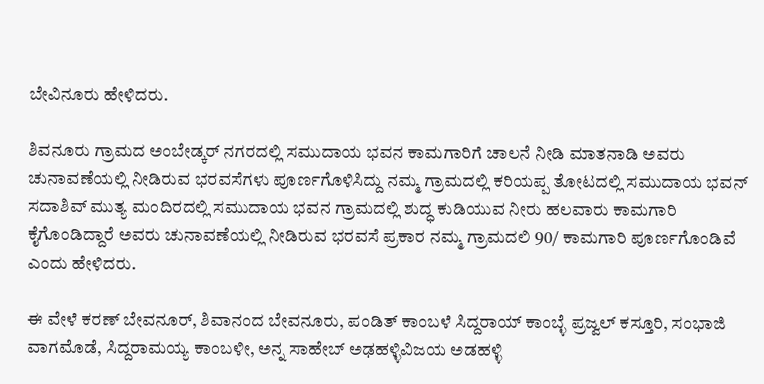ಬೇವಿನೂರು ಹೇಳಿದರು.

ಶಿವನೂರು ಗ್ರಾಮದ ಅಂಬೇಡ್ಕರ್ ನಗರದಲ್ಲಿ ಸಮುದಾಯ ಭವನ ಕಾಮಗಾರಿಗೆ ಚಾಲನೆ ನೀಡಿ ಮಾತನಾಡಿ ಅವರು ಚುನಾವಣೆಯಲ್ಲಿ ನೀಡಿರುವ ಭರವಸೆಗಳು ಪೂರ್ಣಗೊಳಿಸಿದ್ದು ನಮ್ಮ ಗ್ರಾಮದಲ್ಲಿ ಕರಿಯಪ್ಪ ತೋಟದಲ್ಲಿ ಸಮುದಾಯ ಭವನ್ ಸದಾಶಿವ್ ಮುತ್ಯ ಮಂದಿರದಲ್ಲಿ ಸಮುದಾಯ ಭವನ ಗ್ರಾಮದಲ್ಲಿ ಶುದ್ಧ ಕುಡಿಯುವ ನೀರು ಹಲವಾರು ಕಾಮಗಾರಿ ಕೈಗೊಂಡಿದ್ದಾರೆ ಅವರು ಚುನಾವಣೆಯಲ್ಲಿ ನೀಡಿರುವ ಭರವಸೆ ಪ್ರಕಾರ ನಮ್ಮ ಗ್ರಾಮದಲಿ 90/ ಕಾಮಗಾರಿ ಪೂರ್ಣಗೊಂಡಿವೆ ಎಂದು ಹೇಳಿದರು.

ಈ ವೇಳೆ ಕರಣ್ ಬೇವನೂರ್, ಶಿವಾನಂದ ಬೇವನೂರು, ಪಂಡಿತ್ ಕಾಂಬಳೆ ಸಿದ್ದರಾಯ್ ಕಾಂಬ್ಳೆ ಪ್ರಜ್ವಲ್ ಕಸ್ತೂರಿ, ಸಂಭಾಜಿ ವಾಗಮೊಡೆ, ಸಿದ್ದರಾಮಯ್ಯ ಕಾಂಬಳೀ, ಅನ್ನ ಸಾಹೇಬ್‌ ಅಢಹಳ್ಳಿವಿಜಯ ಅಡಹಳ್ಳಿ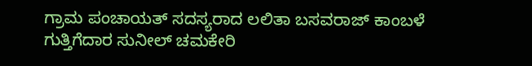ಗ್ರಾಮ ಪಂಚಾಯತ್ ಸದಸ್ಯರಾದ ಲಲಿತಾ ಬಸವರಾಜ್ ಕಾಂಬಳೆ ಗುತ್ತಿಗೆದಾರ ಸುನೀಲ್ ಚಮಕೇರಿ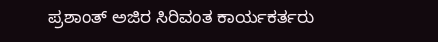ಪ್ರಶಾಂತ್ ಅಜಿರ ಸಿರಿವಂತ ಕಾರ್ಯಕರ್ತರು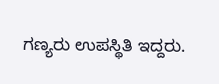ಗಣ್ಯರು ಉಪಸ್ಥಿತಿ ಇದ್ದರು.